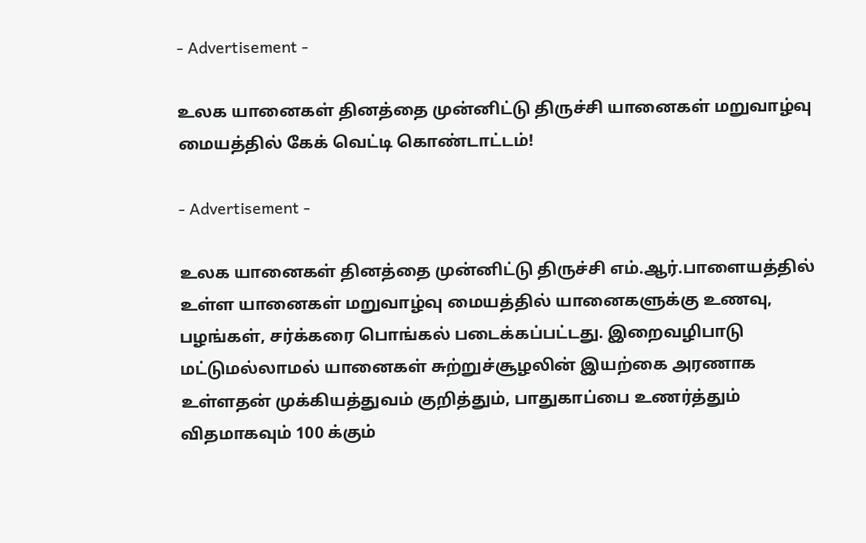- Advertisement -

உலக யானைகள் தினத்தை முன்னிட்டு திருச்சி யானைகள் மறுவாழ்வு மையத்தில் கேக் வெட்டி கொண்டாட்டம்!

- Advertisement -

உலக யானைகள் தினத்தை முன்னிட்டு திருச்சி எம்.ஆர்.பாளையத்தில் உள்ள யானைகள் மறுவாழ்வு மையத்தில் யானைகளுக்கு உணவு, பழங்கள், சர்க்கரை பொங்கல் படைக்கப்பட்டது. இறைவழிபாடு மட்டுமல்லாமல் யானைகள் சுற்றுச்சூழலின் இயற்கை அரணாக உள்ளதன் முக்கியத்துவம் குறித்தும், பாதுகாப்பை உணர்த்தும் விதமாகவும் 100 க்கும்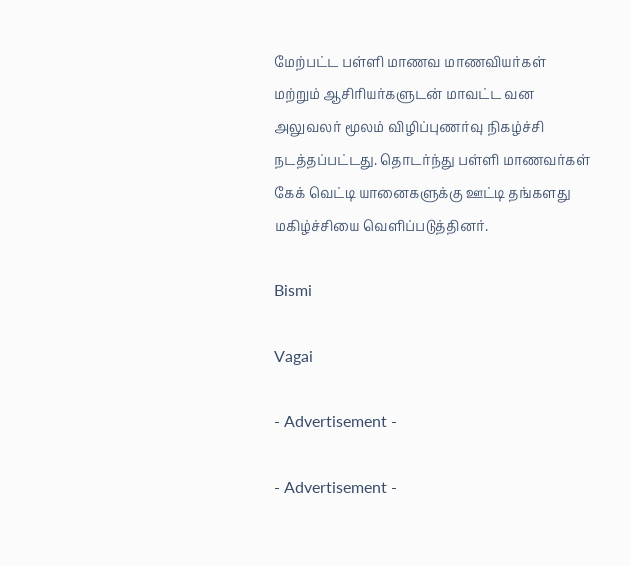மேற்பட்ட பள்ளி மாணவ மாணவியர்கள் மற்றும் ஆசிரியர்களுடன் மாவட்ட வன அலுவலர் மூலம் விழிப்புணர்வு நிகழ்ச்சி நடத்தப்பட்டது. தொடர்ந்து பள்ளி மாணவர்கள் கேக் வெட்டி யானைகளுக்கு ஊட்டி தங்களது மகிழ்ச்சியை வெளிப்படுத்தினர்.

Bismi

Vagai

- Advertisement -

- Advertisement -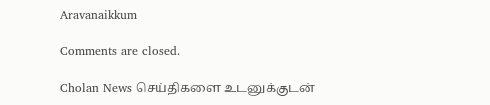Aravanaikkum

Comments are closed.

Cholan News செய்திகளை உடனுக்குடன்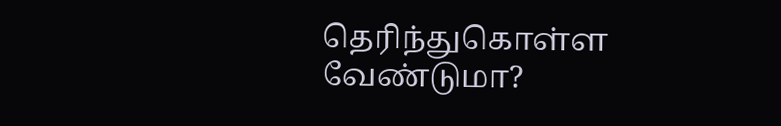தெரிந்துகொள்ள வேண்டுமா?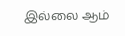இல்லை ஆம்